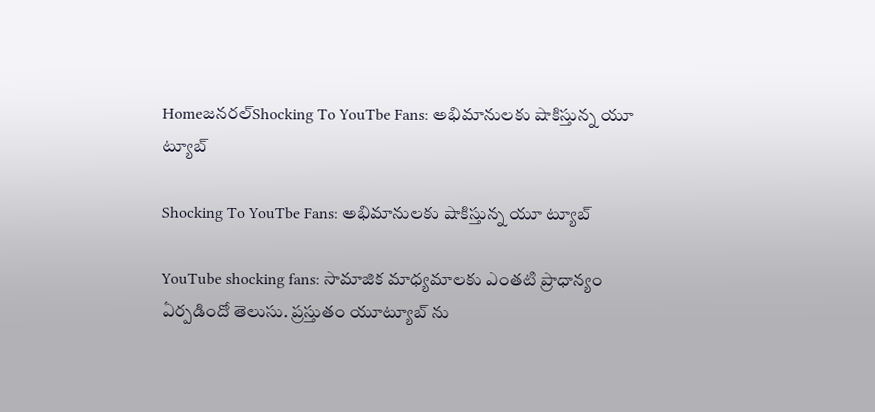Homeజనరల్Shocking To YouTbe Fans: అభిమానులకు షాకిస్తున్న యూ ట్యూబ్

Shocking To YouTbe Fans: అభిమానులకు షాకిస్తున్న యూ ట్యూబ్

YouTube shocking fans: సామాజిక మాధ్యమాలకు ఎంతటి ప్రాధాన్యం ఏర్పడిందో తెలుసు. ప్రస్తుతం యూట్యూబ్ ను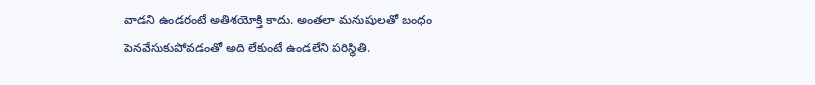వాడని ఉండరంటే అతిశయోక్తి కాదు. అంతలా మనుషులతో బంధం పెనవేసుకుపోవడంతో అది లేకుంటే ఉండలేని పరిస్థితి.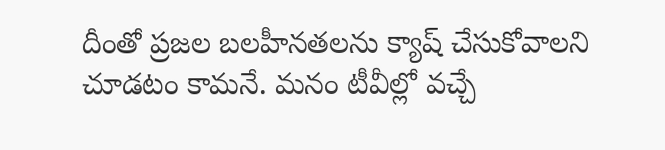దీంతో ప్రజల బలహీనతలను క్యాష్ చేసుకోవాలని చూడటం కామనే. మనం టీవీల్లో వచ్చే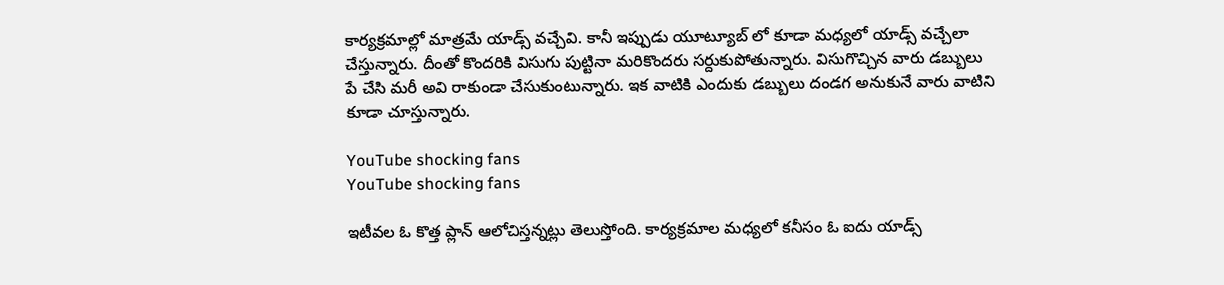కార్యక్రమాల్లో మాత్రమే యాడ్స్ వచ్చేవి. కానీ ఇప్పుడు యూట్యూబ్ లో కూడా మధ్యలో యాడ్స్ వచ్చేలా చేస్తున్నారు. దీంతో కొందరికి విసుగు పుట్టినా మరికొందరు సర్దుకుపోతున్నారు. విసుగొచ్చిన వారు డబ్బులు పే చేసి మరీ అవి రాకుండా చేసుకుంటున్నారు. ఇక వాటికి ఎందుకు డబ్బులు దండగ అనుకునే వారు వాటిని కూడా చూస్తున్నారు.

YouTube shocking fans
YouTube shocking fans

ఇటీవల ఓ కొత్త ప్లాన్ ఆలోచిస్తన్నట్లు తెలుస్తోంది. కార్యక్రమాల మధ్యలో కనీసం ఓ ఐదు యాడ్స్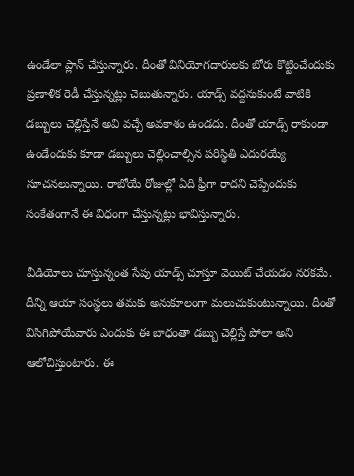ఉండేలా ప్లాన్ చేస్తున్నారు. దీంతో వినియోగదారులకు బోరు కొట్టించేందుకు ప్రణాళిక రెడీ చేస్తున్నట్లు చెబుతున్నారు. యాడ్స్ వద్దనుకుంటే వాటికి డబ్బులు చెల్లిస్తేనే అవి వచ్చే అవకాశం ఉండదు. దీంతో యాడ్స్ రాకుండా ఉండేందుకు కూడా డబ్బులు చెల్లించాల్సిన పరిస్థితి ఎదురయ్యే సూచనలున్నాయి. రాబోయే రోజుల్లో ఏది ఫ్రీగా రాదని చెప్పేందుకు సంకేతంగానే ఈ విధంగా చేస్తున్నట్లు భావిస్తున్నారు.

వీడియోలు చూస్తున్నంత సేపు యాడ్స్ చూస్తూ వెయిట్ చేయడం నరకమే. దీన్ని ఆయా సంస్థలు తమకు అనుకూలంగా మలుచుకుంటున్నాయి. దీంతో విసిగిపోయేవారు ఎందుకు ఈ బాధంతా డబ్బు చెల్లిస్తే పోలా అని ఆలోచిస్తుంటారు. ఈ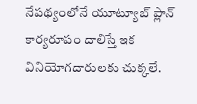నేపథ్యంలోనే యూట్యూబ్ ప్లాన్ కార్యరూపం దాలిస్తే ఇక వినియోగదారులకు చుక్కలే.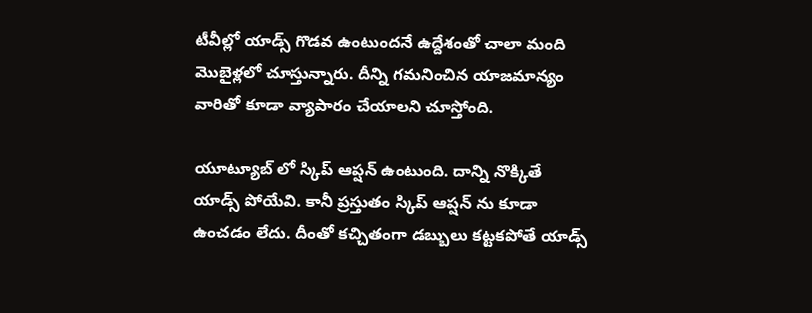టీవీల్లో యాడ్స్ గొడవ ఉంటుందనే ఉద్దేశంతో చాలా మంది మొబైళ్లలో చూస్తున్నారు. దీన్ని గమనించిన యాజమాన్యం వారితో కూడా వ్యాపారం చేయాలని చూస్తోంది.

యూట్యూబ్ లో స్కిప్ ఆప్షన్ ఉంటుంది. దాన్ని నొక్కితే యాడ్స్ పోయేవి. కానీ ప్రస్తుతం స్కిప్ ఆప్షన్ ను కూడా ఉంచడం లేదు. దీంతో కచ్చితంగా డబ్బులు కట్టకపోతే యాడ్స్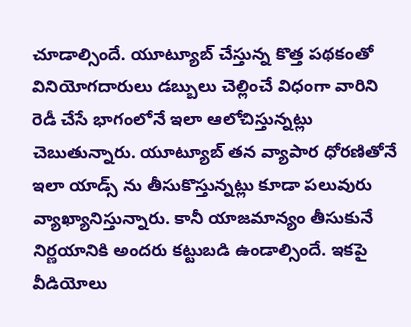చూడాల్సిందే. యూట్యూబ్ చేస్తున్న కొత్త పథకంతో వినియోగదారులు డబ్బులు చెల్లించే విధంగా వారిని రెడీ చేసే భాగంలోనే ఇలా ఆలోచిస్తున్నట్లు చెబుతున్నారు. యూట్యూబ్ తన వ్యాపార ధోరణితోనే ఇలా యాడ్స్ ను తీసుకొస్తున్నట్లు కూడా పలువురు వ్యాఖ్యానిస్తున్నారు. కానీ యాజమాన్యం తీసుకునే నిర్ణయానికి అందరు కట్టుబడి ఉండాల్సిందే. ఇకపై వీడియోలు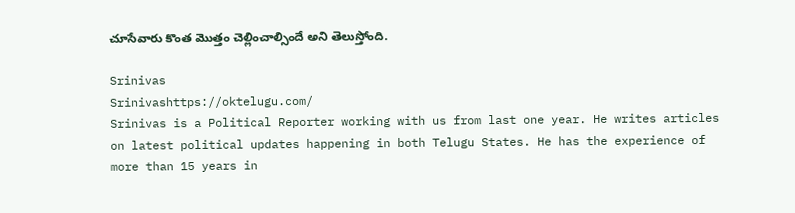చూసేవారు కొంత మొత్తం చెల్లించాల్సిందే అని తెలుస్తోంది.

Srinivas
Srinivashttps://oktelugu.com/
Srinivas is a Political Reporter working with us from last one year. He writes articles on latest political updates happening in both Telugu States. He has the experience of more than 15 years in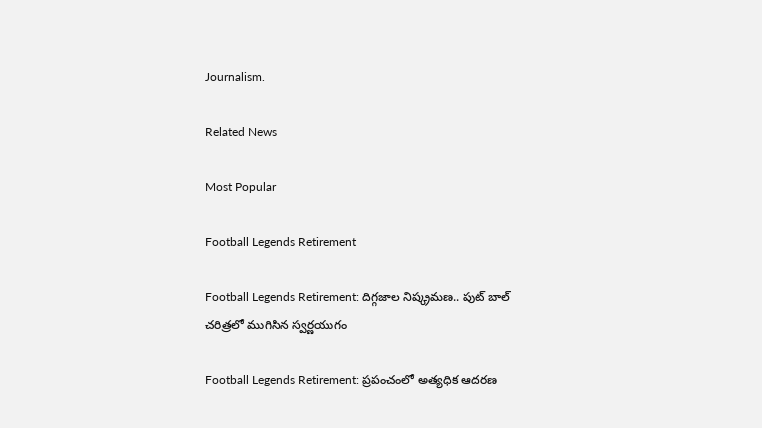Journalism.

Related News

Most Popular

Football Legends Retirement

Football Legends Retirement: దిగ్గజాల నిష్క్రమణ.. పుట్ బాల్ చరిత్రలో ముగిసిన స్వర్ణయుగం

Football Legends Retirement: ప్రపంచంలో అత్యధిక ఆదరణ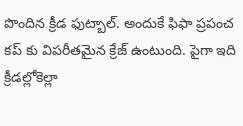పొందిన క్రీడ ఫుట్బాల్. అందుకే ఫిఫా ప్రపంచ కప్ కు విపరీతమైన క్రేజ్ ఉంటుంది. పైగా ఇది క్రీడల్లోకెల్లా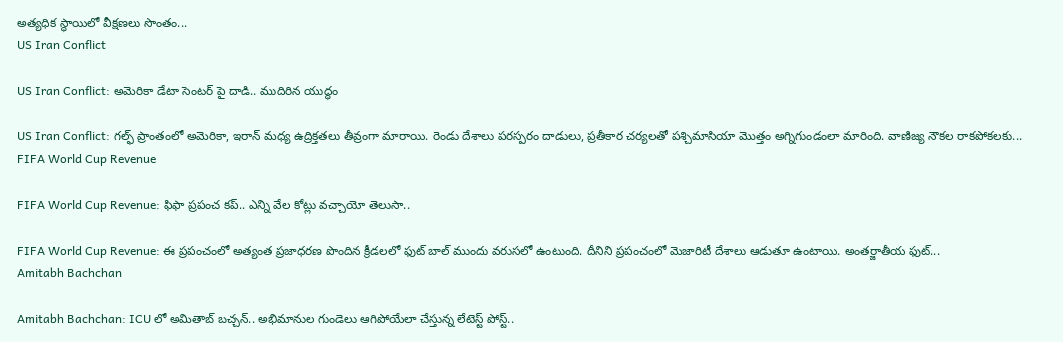అత్యధిక స్థాయిలో వీక్షణలు సొంతం...
US Iran Conflict

US Iran Conflict: అమెరికా డేటా సెంటర్ పై దాడి.. ముదిరిన యుద్ధం

US Iran Conflict: గల్ఫ్‌ ప్రాంతంలో అమెరికా, ఇరాన్‌ మధ్య ఉద్రిక్తతలు తీవ్రంగా మారాయి. రెండు దేశాలు పరస్పరం దాడులు, ప్రతీకార చర్యలతో పశ్చిమాసియా మొత్తం అగ్నిగుండంలా మారింది. వాణిజ్య నౌకల రాకపోకలకు...
FIFA World Cup Revenue

FIFA World Cup Revenue: ఫిఫా ప్రపంచ కప్.. ఎన్ని వేల కోట్లు వచ్చాయో తెలుసా..

FIFA World Cup Revenue: ఈ ప్రపంచంలో అత్యంత ప్రజాధరణ పొందిన క్రీడలలో ఫుట్ బాల్ ముందు వరుసలో ఉంటుంది. దీనిని ప్రపంచంలో మెజారిటీ దేశాలు ఆడుతూ ఉంటాయి. అంతర్జాతీయ ఫుట్...
Amitabh Bachchan

Amitabh Bachchan: ICU లో అమితాబ్ బచ్చన్.. అభిమానుల గుండెలు ఆగిపోయేలా చేస్తున్న లేటెస్ట్ పోస్ట్..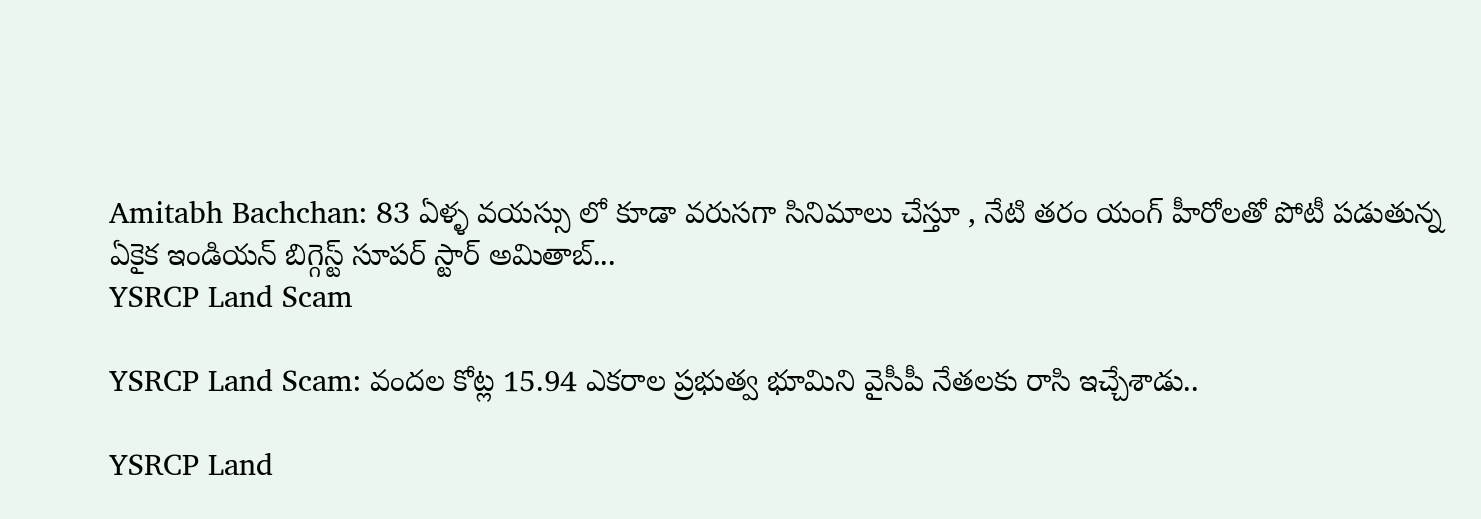Amitabh Bachchan: 83 ఏళ్ళ వయస్సు లో కూడా వరుసగా సినిమాలు చేస్తూ , నేటి తరం యంగ్ హీరోలతో పోటీ పడుతున్న ఏకైక ఇండియన్ బిగ్గెస్ట్ సూపర్ స్టార్ అమితాబ్...
YSRCP Land Scam

YSRCP Land Scam: వందల కోట్ల 15.94 ఎకరాల ప్రభుత్వ భూమిని వైసీపీ నేతలకు రాసి ఇచ్చేశాడు..

YSRCP Land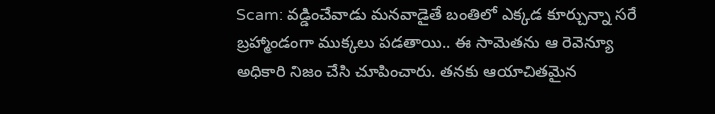Scam: వడ్డించేవాడు మనవాడైతే బంతిలో ఎక్కడ కూర్చున్నా సరే బ్రహ్మాండంగా ముక్కలు పడతాయి.. ఈ సామెతను ఆ రెవెన్యూ అధికారి నిజం చేసి చూపించారు. తనకు ఆయాచితమైన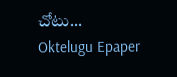చోటు...
Oktelugu Epaper